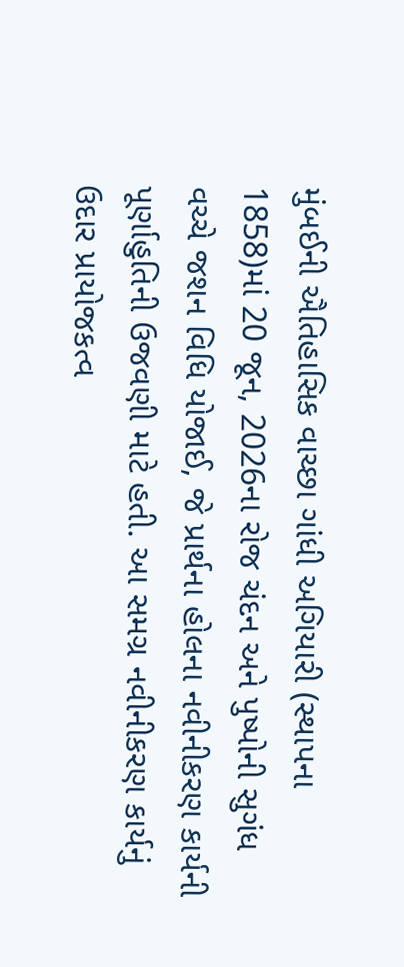મુંબઈની ઐતિહાસિક વાચ્છા ગાંધી અગિયારી (સ્થાપના 1858)માં 20 જૂન, 2026ના રોજ ચંદન અને પુષ્પોની સુગંધ વચ્ચે જશન વિધિ યોજાઈ, જે પ્રાર્થના હોલના નવીનીકરણ કાર્યની પૂર્ણાહુતિની ઉજવણી માટે હતી. આ સમગ્ર નવીનીકરણ કાર્યનું ઉદાર પ્રાયોજકત્વ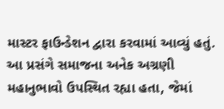માસ્ટર ફાઉન્ડેશન દ્વારા કરવામાં આવ્યું હતું. આ પ્રસંગે સમાજના અનેક અગ્રણી મહાનુભાવો ઉપસ્થિત રહ્યા હતા, જેમાં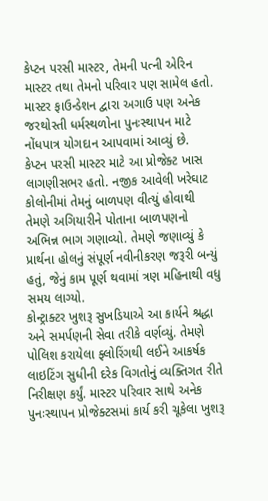કેપ્ટન પરસી માસ્ટર, તેમની પત્ની એરિન માસ્ટર તથા તેમનો પરિવાર પણ સામેલ હતો. માસ્ટર ફાઉન્ડેશન દ્વારા અગાઉ પણ અનેક જરથોસ્તી ધર્મસ્થળોના પુનઃસ્થાપન માટે નોંધપાત્ર યોગદાન આપવામાં આવ્યું છે.
કેપ્ટન પરસી માસ્ટર માટે આ પ્રોજેક્ટ ખાસ લાગણીસભર હતો. નજીક આવેલી ખરેઘાટ કોલોનીમાં તેમનું બાળપણ વીત્યું હોવાથી તેમણે અગિયારીને પોતાના બાળપણનો અભિન્ન ભાગ ગણાવ્યો. તેમણે જણાવ્યું કે પ્રાર્થના હોલનું સંપૂર્ણ નવીનીકરણ જરૂરી બન્યું હતું, જેનું કામ પૂર્ણ થવામાં ત્રણ મહિનાથી વધુ સમય લાગ્યો.
કોન્ટ્રાક્ટર ખુશરૂ સુખડિયાએ આ કાર્યને શ્રદ્ધા અને સમર્પણની સેવા તરીકે વર્ણવ્યું. તેમણે પોલિશ કરાયેલા ફ્લોરિંગથી લઈને આકર્ષક લાઇટિંગ સુધીની દરેક વિગતોનું વ્યક્તિગત રીતે નિરીક્ષણ કર્યું. માસ્ટર પરિવાર સાથે અનેક પુનઃસ્થાપન પ્રોજેક્ટસમાં કાર્ય કરી ચૂકેલા ખુશરૂ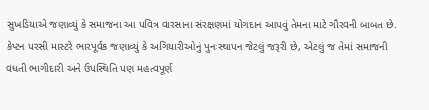સુખડિયાએ જણાવ્યું કે સમાજના આ પવિત્ર વારસાના સંરક્ષણમાં યોગદાન આપવું તેમના માટે ગૌરવની બાબત છે.
કેપ્ટન પરસી માસ્ટરે ભારપૂર્વક જણાવ્યું કે અગિયારીઓનું પુનઃસ્થાપન જેટલું જરૂરી છે, એટલું જ તેમાં સમાજની વધતી ભાગીદારી અને ઉપસ્થિતિ પણ મહત્વપૂર્ણ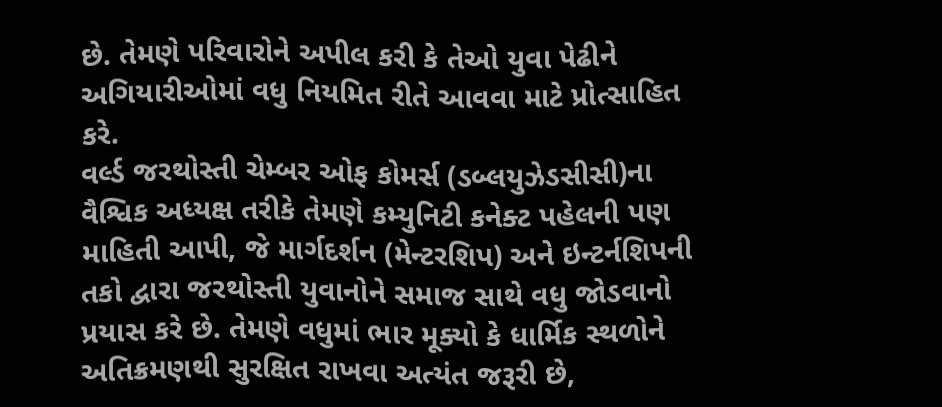છે. તેમણે પરિવારોને અપીલ કરી કે તેઓ યુવા પેઢીને અગિયારીઓમાં વધુ નિયમિત રીતે આવવા માટે પ્રોત્સાહિત કરે.
વર્લ્ડ જરથોસ્તી ચેમ્બર ઓફ કોમર્સ (ડબ્લયુઝેડસીસી)ના વૈશ્વિક અધ્યક્ષ તરીકે તેમણે કમ્યુનિટી કનેક્ટ પહેલની પણ માહિતી આપી, જે માર્ગદર્શન (મેન્ટરશિપ) અને ઇન્ટર્નશિપની તકો દ્વારા જરથોસ્તી યુવાનોને સમાજ સાથે વધુ જોડવાનો પ્રયાસ કરે છે. તેમણે વધુમાં ભાર મૂક્યો કે ધાર્મિક સ્થળોને અતિક્રમણથી સુરક્ષિત રાખવા અત્યંત જરૂરી છે,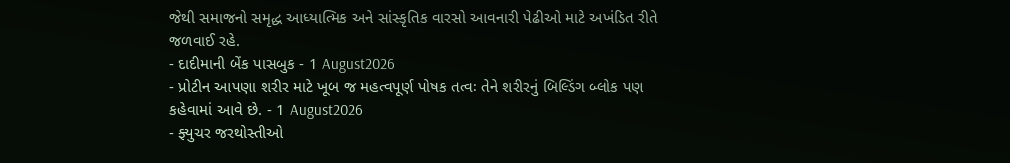જેથી સમાજનો સમૃદ્ધ આધ્યાત્મિક અને સાંસ્કૃતિક વારસો આવનારી પેઢીઓ માટે અખંડિત રીતે જળવાઈ રહે.
- દાદીમાની બેંક પાસબુક - 1 August2026
- પ્રોટીન આપણા શરીર માટે ખૂબ જ મહત્વપૂર્ણ પોષક તત્વઃ તેને શરીરનું બિલ્ડિંગ બ્લોક પણ કહેવામાં આવે છે. - 1 August2026
- ફ્યુચર જરથોસ્તીઓ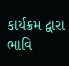કાર્યક્રમ દ્વારા ભાવિ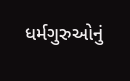ધર્મગુરુઓનું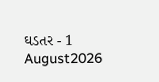ઘડતર - 1 August2026